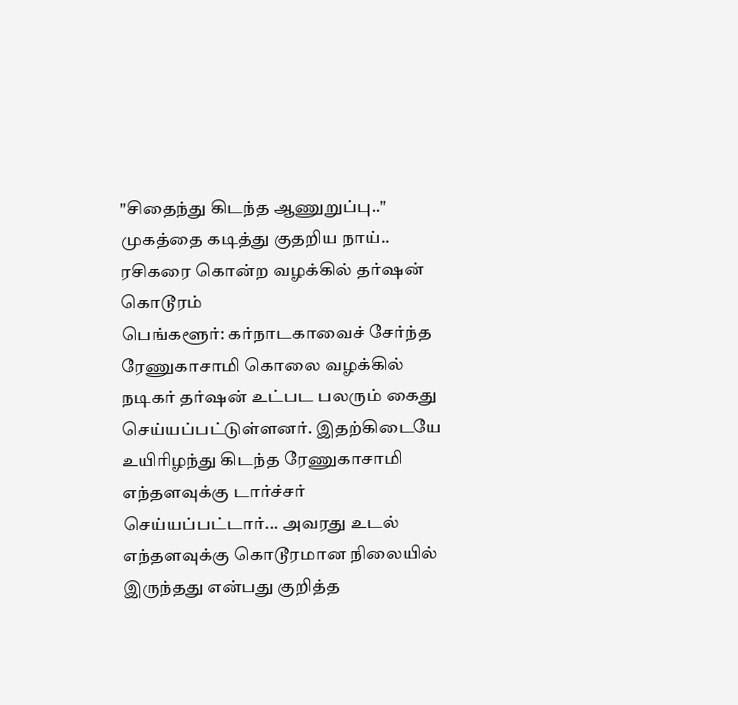"சிதைந்து கிடந்த ஆணுறுப்பு.." முகத்தை கடித்து குதறிய நாய்.. ரசிகரை கொன்ற வழக்கில் தர்ஷன் கொடூரம்
பெங்களூர்: கர்நாடகாவைச் சேர்ந்த ரேணுகாசாமி கொலை வழக்கில் நடிகர் தர்ஷன் உட்பட பலரும் கைது செய்யப்பட்டுள்ளனர். இதற்கிடையே உயிரிழந்து கிடந்த ரேணுகாசாமி எந்தளவுக்கு டார்ச்சர் செய்யப்பட்டார்... அவரது உடல் எந்தளவுக்கு கொடூரமான நிலையில் இருந்தது என்பது குறித்த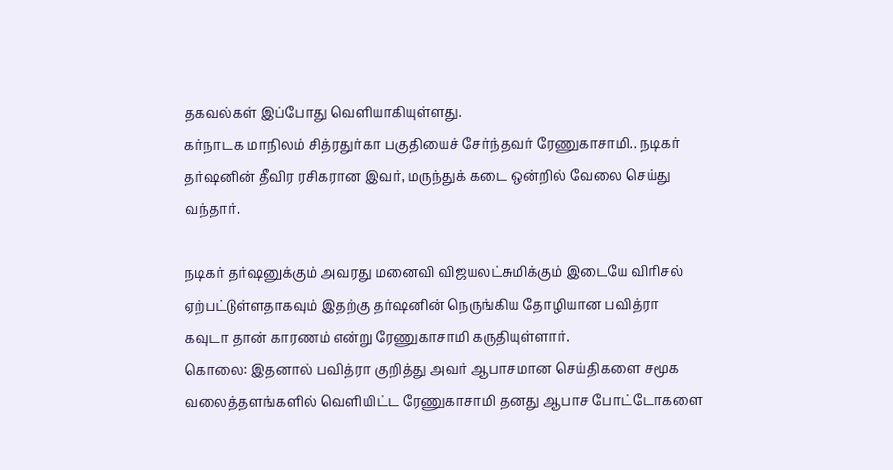தகவல்கள் இப்போது வெளியாகியுள்ளது.
கர்நாடக மாநிலம் சித்ரதுர்கா பகுதியைச் சேர்ந்தவர் ரேணுகாசாமி.. நடிகர் தர்ஷனின் தீவிர ரசிகரான இவர், மருந்துக் கடை ஒன்றில் வேலை செய்து வந்தார்.

நடிகர் தர்ஷனுக்கும் அவரது மனைவி விஜயலட்சுமிக்கும் இடையே விரிசல் ஏற்பட்டுள்ளதாகவும் இதற்கு தர்ஷனின் நெருங்கிய தோழியான பவித்ரா கவுடா தான் காரணம் என்று ரேணுகாசாமி கருதியுள்ளார்.
கொலை: இதனால் பவித்ரா குறித்து அவர் ஆபாசமான செய்திகளை சமூக வலைத்தளங்களில் வெளியிட்ட ரேணுகாசாமி தனது ஆபாச போட்டோகளை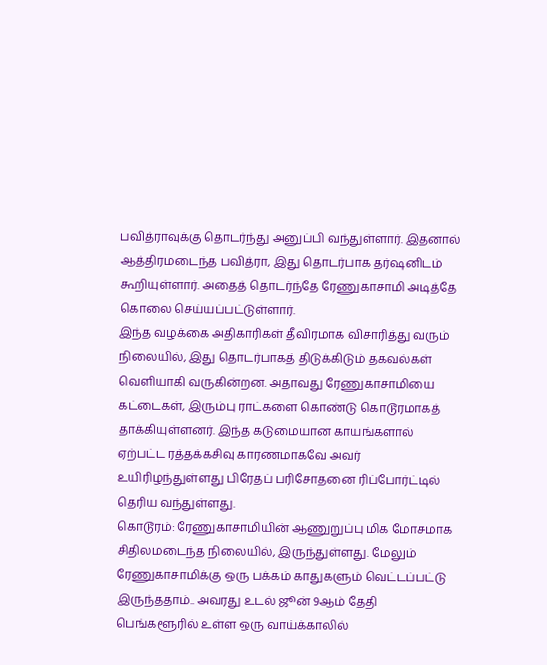பவித்ராவுக்கு தொடர்ந்து அனுப்பி வந்துள்ளார். இதனால் ஆத்திரமடைந்த பவித்ரா, இது தொடர்பாக தர்ஷனிடம் கூறியுள்ளார். அதைத் தொடர்ந்தே ரேணுகாசாமி அடித்தே கொலை செய்யப்பட்டுள்ளார்.
இந்த வழக்கை அதிகாரிகள் தீவிரமாக விசாரித்து வரும் நிலையில், இது தொடர்பாகத் திடுக்கிடும் தகவல்கள் வெளியாகி வருகின்றன. அதாவது ரேணுகாசாமியை கட்டைகள், இரும்பு ராட்களை கொண்டு கொடூரமாகத் தாக்கியுள்ளனர். இந்த கடுமையான காயங்களால் ஏற்பட்ட ரத்தக்கசிவு காரணமாகவே அவர் உயிரிழந்துள்ளது பிரேதப் பரிசோதனை ரிப்போர்ட்டில் தெரிய வந்துள்ளது.
கொடூரம்: ரேணுகாசாமியின் ஆணுறுப்பு மிக மோசமாக சிதிலமடைந்த நிலையில், இருந்துள்ளது. மேலும் ரேணுகாசாமிக்கு ஒரு பக்கம் காதுகளும் வெட்டப்பட்டு இருந்ததாம்.. அவரது உடல் ஜூன் 9ஆம் தேதி பெங்களூரில் உள்ள ஒரு வாய்க்காலில்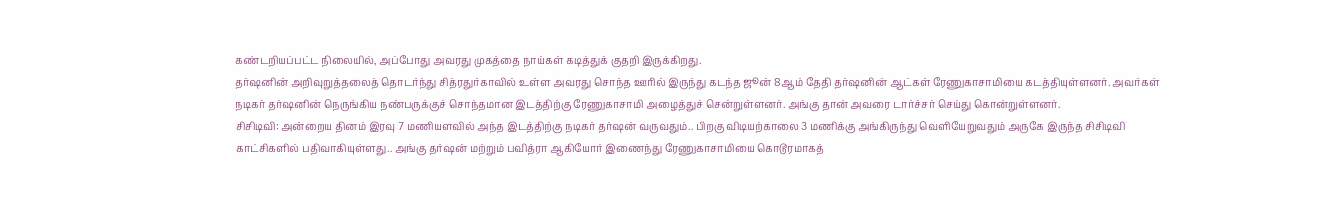கண்டறியப்பட்ட நிலையில், அப்போது அவரது முகத்தை நாய்கள் கடித்துக் குதறி இருக்கிறது.
தர்ஷனின் அறிவுறுத்தலைத் தொடர்ந்து சித்ரதுர்காவில் உள்ள அவரது சொந்த ஊரில் இருந்து கடந்த ஜூன் 8ஆம் தேதி தர்ஷனின் ஆட்கள் ரேணுகாசாமியை கடத்தியுள்ளனர். அவர்கள் நடிகர் தர்ஷனின் நெருங்கிய நண்பருக்குச் சொந்தமான இடத்திற்கு ரேணுகாசாமி அழைத்துச் சென்றுள்ளனர். அங்கு தான் அவரை டார்ச்சர் செய்து கொன்றுள்ளனர்.
சிசிடிவி: அன்றைய தினம் இரவு 7 மணியளவில் அந்த இடத்திற்கு நடிகர் தர்ஷன் வருவதும்.. பிறகு விடியற்காலை 3 மணிக்கு அங்கிருந்து வெளியேறுவதும் அருகே இருந்த சிசிடிவி காட்சிகளில் பதிவாகியுள்ளது.. அங்கு தர்ஷன் மற்றும் பவித்ரா ஆகியோர் இணைந்து ரேணுகாசாமியை கொடூரமாகத்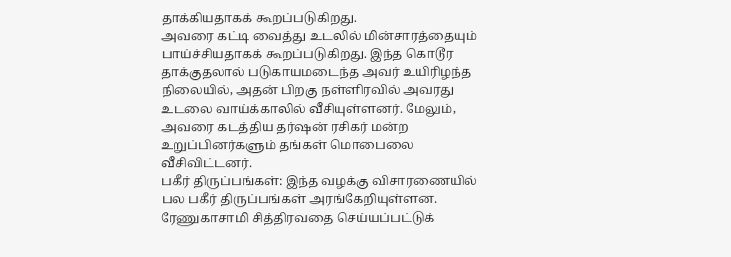தாக்கியதாகக் கூறப்படுகிறது.
அவரை கட்டி வைத்து உடலில் மின்சாரத்தையும் பாய்ச்சியதாகக் கூறப்படுகிறது. இந்த கொடூர தாக்குதலால் படுகாயமடைந்த அவர் உயிரிழந்த நிலையில், அதன் பிறகு நள்ளிரவில் அவரது உடலை வாய்க்காலில் வீசியுள்ளனர். மேலும், அவரை கடத்திய தர்ஷன் ரசிகர் மன்ற உறுப்பினர்களும் தங்கள் மொபைலை வீசிவிட்டனர்.
பகீர் திருப்பங்கள்: இந்த வழக்கு விசாரணையில் பல பகீர் திருப்பங்கள் அரங்கேறியுள்ளன. ரேணுகாசாமி சித்திரவதை செய்யப்பட்டுக்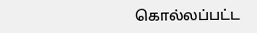கொல்லப்பட்ட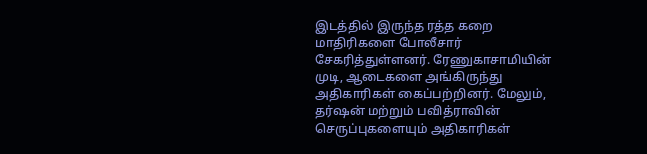இடத்தில் இருந்த ரத்த கறை மாதிரிகளை போலீசார் சேகரித்துள்ளனர். ரேணுகாசாமியின் முடி, ஆடைகளை அங்கிருந்து அதிகாரிகள் கைப்பற்றினர். மேலும், தர்ஷன் மற்றும் பவித்ராவின் செருப்புகளையும் அதிகாரிகள்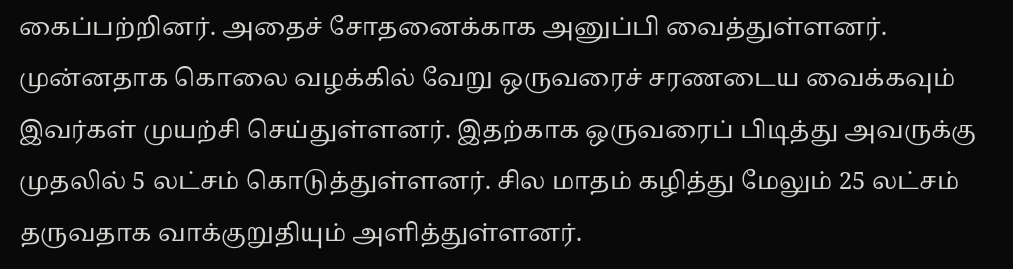கைப்பற்றினர். அதைச் சோதனைக்காக அனுப்பி வைத்துள்ளனர்.
முன்னதாக கொலை வழக்கில் வேறு ஒருவரைச் சரணடைய வைக்கவும் இவர்கள் முயற்சி செய்துள்ளனர். இதற்காக ஒருவரைப் பிடித்து அவருக்கு முதலில் 5 லட்சம் கொடுத்துள்ளனர். சில மாதம் கழித்து மேலும் 25 லட்சம் தருவதாக வாக்குறுதியும் அளித்துள்ளனர்.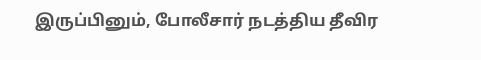இருப்பினும், போலீசார் நடத்திய தீவிர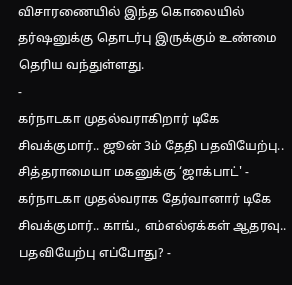விசாரணையில் இந்த கொலையில் தர்ஷனுக்கு தொடர்பு இருக்கும் உண்மை தெரிய வந்துள்ளது.
-
கர்நாடகா முதல்வராகிறார் டிகே சிவக்குமார்.. ஜூன் 3ம் தேதி பதவியேற்பு.. சித்தராமையா மகனுக்கு ‘ஜாக்பாட்' -
கர்நாடகா முதல்வராக தேர்வானார் டிகே சிவக்குமார்.. காங்., எம்எல்ஏக்கள் ஆதரவு.. பதவியேற்பு எப்போது? -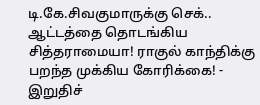டி.கே.சிவகுமாருக்கு செக்.. ஆட்டத்தை தொடங்கிய சித்தராமையா! ராகுல் காந்திக்கு பறந்த முக்கிய கோரிக்கை! -
இறுதிச்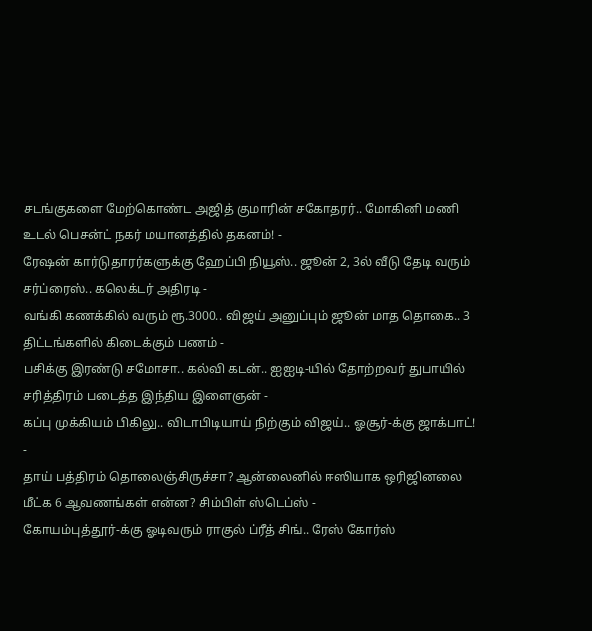சடங்குகளை மேற்கொண்ட அஜித் குமாரின் சகோதரர்.. மோகினி மணி உடல் பெசன்ட் நகர் மயானத்தில் தகனம்! -
ரேஷன் கார்டுதாரர்களுக்கு ஹேப்பி நியூஸ்.. ஜூன் 2, 3ல் வீடு தேடி வரும் சர்ப்ரைஸ்.. கலெக்டர் அதிரடி -
வங்கி கணக்கில் வரும் ரூ.3000.. விஜய் அனுப்பும் ஜூன் மாத தொகை.. 3 திட்டங்களில் கிடைக்கும் பணம் -
பசிக்கு இரண்டு சமோசா.. கல்வி கடன்.. ஐஐடி-யில் தோற்றவர் துபாயில் சரித்திரம் படைத்த இந்திய இளைஞன் -
கப்பு முக்கியம் பிகிலு.. விடாபிடியாய் நிற்கும் விஜய்.. ஓசூர்-க்கு ஜாக்பாட்! -
தாய் பத்திரம் தொலைஞ்சிருச்சா? ஆன்லைனில் ஈஸியாக ஒரிஜினலை மீட்க 6 ஆவணங்கள் என்ன? சிம்பிள் ஸ்டெப்ஸ் -
கோயம்புத்தூர்-க்கு ஓடிவரும் ராகுல் ப்ரீத் சிங்.. ரேஸ் கோர்ஸ்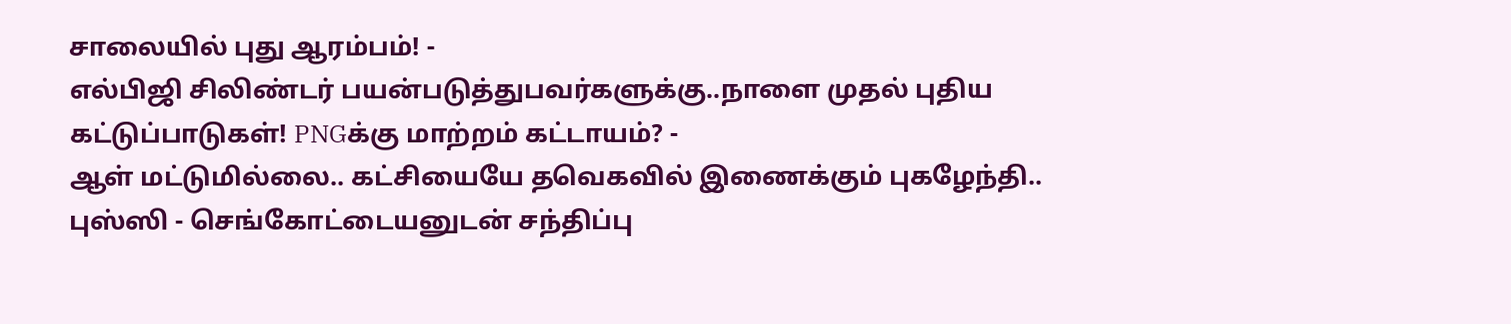சாலையில் புது ஆரம்பம்! -
எல்பிஜி சிலிண்டர் பயன்படுத்துபவர்களுக்கு..நாளை முதல் புதிய கட்டுப்பாடுகள்! PNGக்கு மாற்றம் கட்டாயம்? -
ஆள் மட்டுமில்லை.. கட்சியையே தவெகவில் இணைக்கும் புகழேந்தி.. புஸ்ஸி - செங்கோட்டையனுடன் சந்திப்பு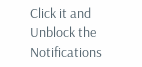Click it and Unblock the Notifications